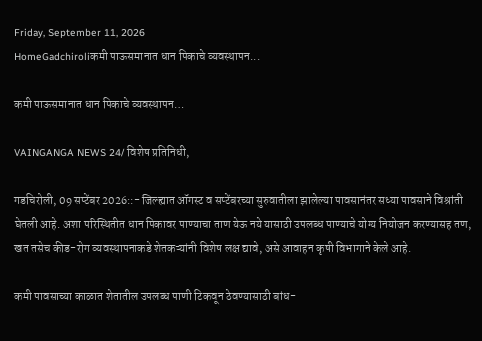Friday, September 11, 2026
HomeGadchiroliकमी पाऊसमानात धान पिकाचे व्यवस्थापन...

कमी पाऊसमानात धान पिकाचे व्यवस्थापन…

VAINGANGA NEWS 24/ विशेष प्रतिनिधी,

गडचिरोली, 09 सप्टेंबर 2026::- जिल्ह्यात ऑगस्ट व सप्टेंबरच्या सुरुवातीला झालेल्या पावसानंतर सध्या पावसाने विश्रांती घेतली आहे. अशा परिस्थितीत धान पिकावर पाण्याचा ताण येऊ नये यासाठी उपलब्ध पाण्याचे योग्य नियोजन करण्यासह तण, खत तसेच कीड-रोग व्यवस्थापनाकडे शेतकऱ्यांनी विशेष लक्ष द्यावे, असे आवाहन कृषी विभागाने केले आहे.

कमी पावसाच्या काळात शेतातील उपलब्ध पाणी टिकवून ठेवण्यासाठी बांध-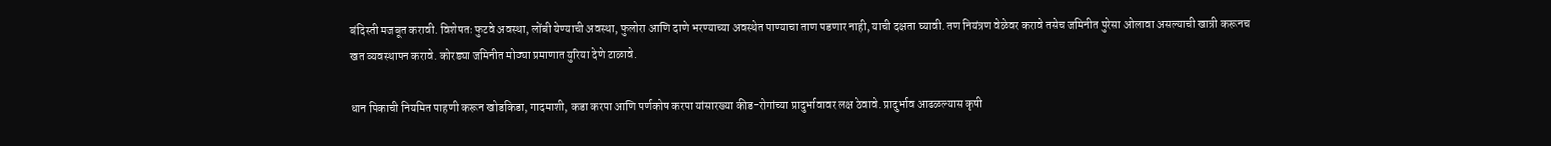बंदिस्ती मजबूत करावी. विशेषतः फुटवे अवस्था, लोंबी येण्याची अवस्था, फुलोरा आणि दाणे भरण्याच्या अवस्थेत पाण्याचा ताण पडणार नाही, याची दक्षता घ्यावी. तण नियंत्रण वेळेवर करावे तसेच जमिनीत पुरेसा ओलावा असल्याची खात्री करूनच खत व्यवस्थापन करावे. कोरड्या जमिनीत मोठ्या प्रमाणात युरिया देणे टाळावे.

धान पिकाची नियमित पाहणी करून खोडकिडा, गादमाशी, कडा करपा आणि पर्णकोष करपा यांसारख्या कीड-रोगांच्या प्रादुर्भावावर लक्ष ठेवावे. प्रादुर्भाव आढळल्यास कृषी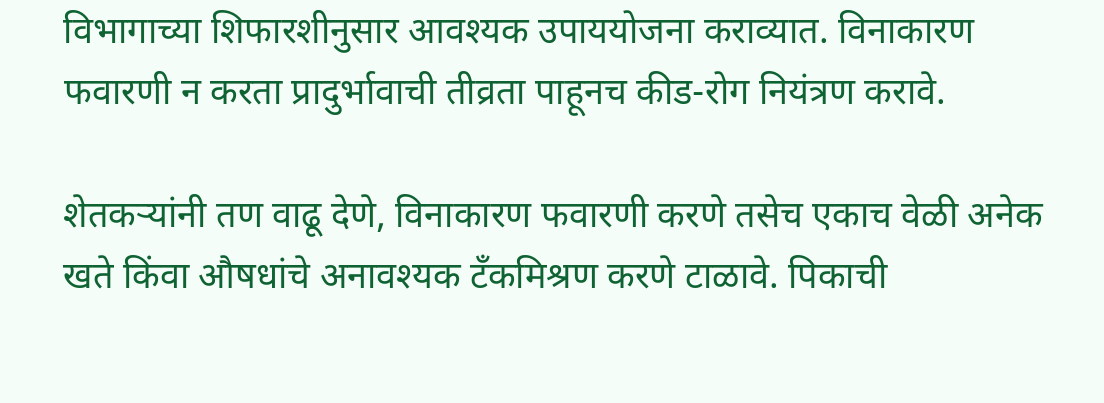विभागाच्या शिफारशीनुसार आवश्यक उपाययोजना कराव्यात. विनाकारण फवारणी न करता प्रादुर्भावाची तीव्रता पाहूनच कीड-रोग नियंत्रण करावे.

शेतकऱ्यांनी तण वाढू देणे, विनाकारण फवारणी करणे तसेच एकाच वेळी अनेक खते किंवा औषधांचे अनावश्यक टँकमिश्रण करणे टाळावे. पिकाची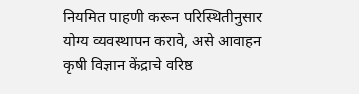नियमित पाहणी करून परिस्थितीनुसार योग्य व्यवस्थापन करावे, असे आवाहन कृषी विज्ञान केंद्राचे वरिष्ठ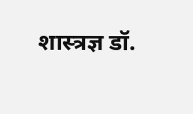शास्त्रज्ञ डॉ.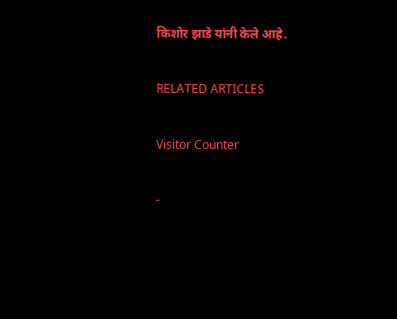किशोर झाडे यांनी केले आहे.

RELATED ARTICLES

Visitor Counter

-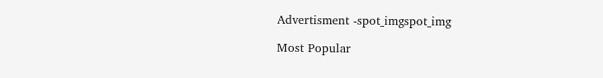Advertisment -spot_imgspot_img

Most Popular